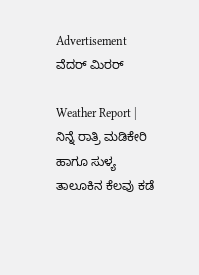Advertisement
ವೆದರ್ ಮಿರರ್

Weather Report | ನಿನ್ನೆ ರಾತ್ರಿ ಮಡಿಕೇರಿ ಹಾಗೂ ಸುಳ್ಯ ತಾಲೂಕಿನ ಕೆಲವು ಕಡೆ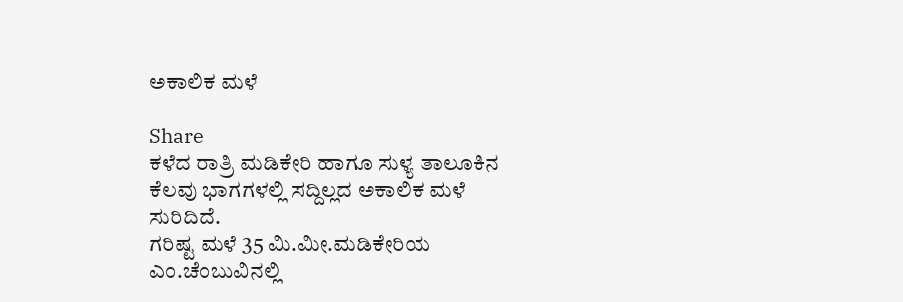ಅಕಾಲಿಕ ಮಳೆ

Share
ಕಳೆದ ರಾತ್ರಿ ಮಡಿಕೇರಿ ಹಾಗೂ ಸುಳ್ಯ ತಾಲೂಕಿನ ಕೆಲವು ಭಾಗಗಳಲ್ಲಿ ಸದ್ದಿಲ್ಲದ ಅಕಾಲಿಕ ಮಳೆ
ಸುರಿದಿದೆ.
ಗರಿಷ್ಟ ಮಳೆ 35 ಮಿ.ಮೀ.ಮಡಿಕೇರಿಯ ಎಂ.ಚೆಂಬುವಿನಲ್ಲಿ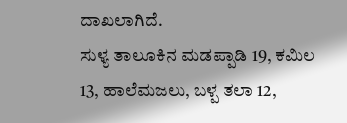ದಾಖಲಾಗಿದೆ.
ಸುಳ್ಯ ತಾಲೂಕಿನ ಮಡಪ್ಪಾಡಿ 19, ಕಮಿಲ 13, ಹಾಲೆಮಜಲು, ಬಳ್ಪ ತಲಾ 12,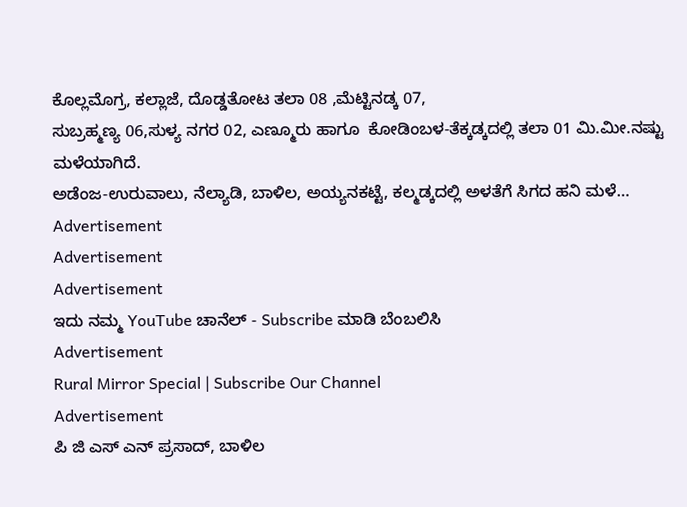ಕೊಲ್ಲಮೊಗ್ರ, ಕಲ್ಲಾಜೆ, ದೊಡ್ಡತೋಟ ತಲಾ 08 ,ಮೆಟ್ಟಿನಡ್ಕ 07,
ಸುಬ್ರಹ್ಮಣ್ಯ 06,ಸುಳ್ಯ ನಗರ 02, ಎಣ್ಮೂರು ಹಾಗೂ  ಕೋಡಿಂಬಳ-ತೆಕ್ಕಡ್ಕದಲ್ಲಿ ತಲಾ 01 ಮಿ.ಮೀ.ನಷ್ಟು ಮಳೆಯಾಗಿದೆ.
ಅಡೆಂಜ-ಉರುವಾಲು, ನೆಲ್ಯಾಡಿ, ಬಾಳಿಲ, ಅಯ್ಯನಕಟ್ಟೆ, ಕಲ್ಮಡ್ಕದಲ್ಲಿ ಅಳತೆಗೆ ಸಿಗದ ಹನಿ ಮಳೆ…
Advertisement
Advertisement
Advertisement
ಇದು ನಮ್ಮ YouTube ಚಾನೆಲ್ - Subscribe ಮಾಡಿ ಬೆಂಬಲಿಸಿ
Advertisement
Rural Mirror Special | Subscribe Our Channel
Advertisement
ಪಿ ಜಿ ಎಸ್‌ ಎನ್ ಪ್ರಸಾದ್‌, ಬಾಳಿಲ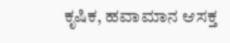ಕೃಷಿಕ, ಹವಾಮಾನ ಆಸಕ್ತ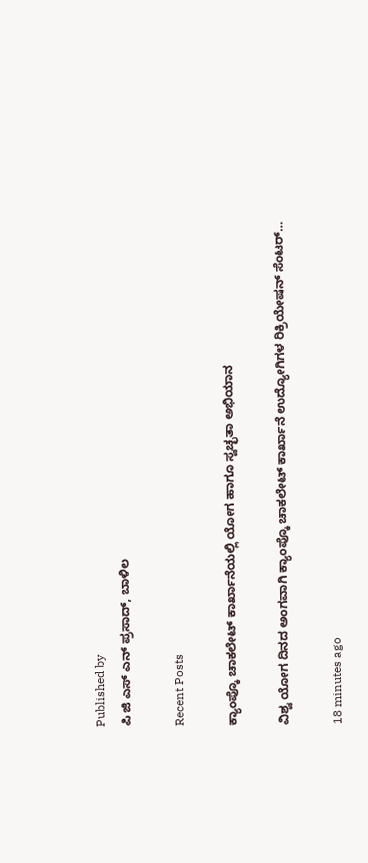Published by
ಪಿ ಜಿ ಎಸ್‌ ಎನ್ ಪ್ರಸಾದ್‌, ಬಾಳಿಲ

Recent Posts

ಕ್ಯಾಂಪ್ಕೊ ಚಾಕಲೇಟ್ ಕಾರ್ಖಾನೆಯಲ್ಲಿ ಯೋಗ ಹಾಗೂ ಸ್ವಚ್ಛತಾ ಅಭಿಯಾನ

ವಿಶ್ವ ಯೋಗ ದಿನದ ಅಂಗವಾಗಿ ಕ್ಯಾಂಪ್ಕೊ ಚಾಕಲೇಟ್ ಕಾರ್ಖಾನೆ ಉದ್ಯೋಗಿಗಳ ರಿಕ್ರಿಯೇಷನ್ ಸೆಂಟರ್…

18 minutes ago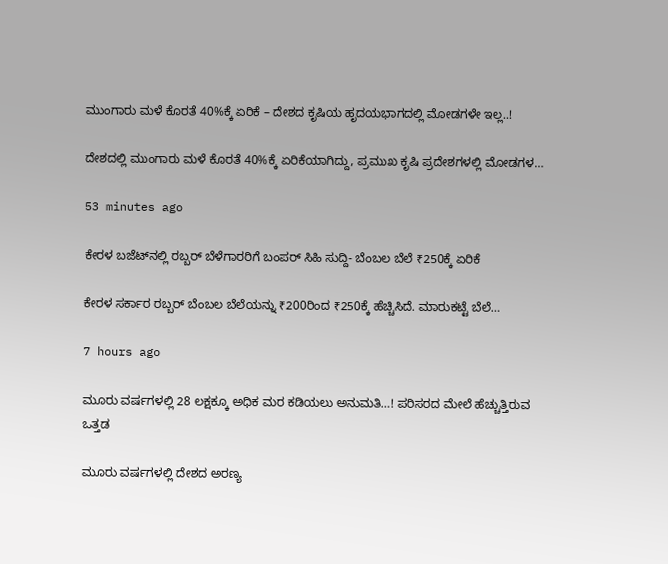ಮುಂಗಾರು ಮಳೆ ಕೊರತೆ 40%ಕ್ಕೆ ಏರಿಕೆ – ದೇಶದ ಕೃಷಿಯ ಹೃದಯಭಾಗದಲ್ಲಿ ಮೋಡಗಳೇ ಇಲ್ಲ..!

ದೇಶದಲ್ಲಿ ಮುಂಗಾರು ಮಳೆ ಕೊರತೆ 40%ಕ್ಕೆ ಏರಿಕೆಯಾಗಿದ್ದು, ಪ್ರಮುಖ ಕೃಷಿ ಪ್ರದೇಶಗಳಲ್ಲಿ ಮೋಡಗಳ…

53 minutes ago

ಕೇರಳ ಬಜೆಟ್‌ನಲ್ಲಿ ರಬ್ಬರ್‌ ಬೆಳೆಗಾರರಿಗೆ ಬಂಪರ್‌ ಸಿಹಿ ಸುದ್ದಿ- ಬೆಂಬಲ ಬೆಲೆ ₹250ಕ್ಕೆ ಏರಿಕೆ

ಕೇರಳ ಸರ್ಕಾರ ರಬ್ಬರ್‌ ಬೆಂಬಲ ಬೆಲೆಯನ್ನು ₹200ರಿಂದ ₹250ಕ್ಕೆ ಹೆಚ್ಚಿಸಿದೆ. ಮಾರುಕಟ್ಟೆ ಬೆಲೆ…

7 hours ago

ಮೂರು ವರ್ಷಗಳಲ್ಲಿ 28 ಲಕ್ಷಕ್ಕೂ ಅಧಿಕ ಮರ ಕಡಿಯಲು ಅನುಮತಿ…! ಪರಿಸರದ ಮೇಲೆ ಹೆಚ್ಚುತ್ತಿರುವ ಒತ್ತಡ

ಮೂರು ವರ್ಷಗಳಲ್ಲಿ ದೇಶದ ಅರಣ್ಯ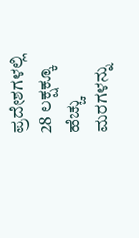ಪ್ರದೇಶಗಳಲ್ಲಿ 28 ಲಕ್ಷಕ್ಕೂ ಹೆಚ್ಚು ಮರಗಳನ್ನು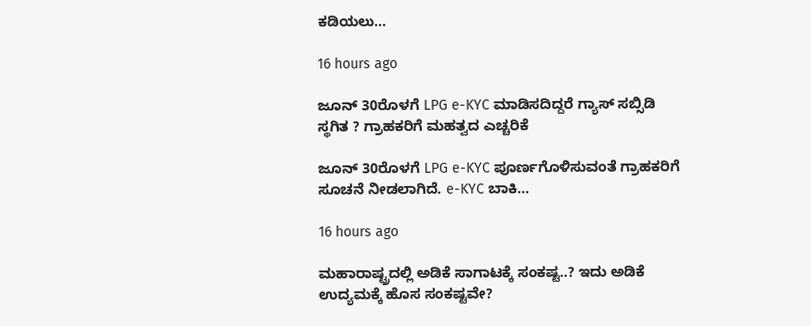ಕಡಿಯಲು…

16 hours ago

ಜೂನ್ 30ರೊಳಗೆ LPG e-KYC ಮಾಡಿಸದಿದ್ದರೆ ಗ್ಯಾಸ್ ಸಬ್ಸಿಡಿ ಸ್ಥಗಿತ ? ಗ್ರಾಹಕರಿಗೆ ಮಹತ್ವದ ಎಚ್ಚರಿಕೆ

ಜೂನ್ 30ರೊಳಗೆ LPG e-KYC ಪೂರ್ಣಗೊಳಿಸುವಂತೆ ಗ್ರಾಹಕರಿಗೆ ಸೂಚನೆ ನೀಡಲಾಗಿದೆ. e-KYC ಬಾಕಿ…

16 hours ago

ಮಹಾರಾಷ್ಟ್ರದಲ್ಲಿ ಅಡಿಕೆ ಸಾಗಾಟಕ್ಕೆ ಸಂಕಷ್ಟ..? ಇದು ಅಡಿಕೆ ಉದ್ಯಮಕ್ಕೆ ಹೊಸ ಸಂಕಷ್ಟವೇ?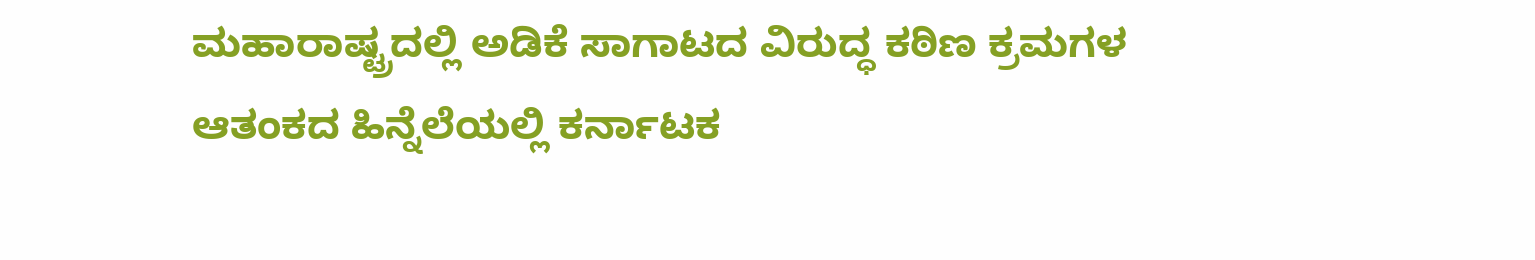ಮಹಾರಾಷ್ಟ್ರದಲ್ಲಿ ಅಡಿಕೆ ಸಾಗಾಟದ ವಿರುದ್ಧ ಕಠಿಣ ಕ್ರಮಗಳ ಆತಂಕದ ಹಿನ್ನೆಲೆಯಲ್ಲಿ ಕರ್ನಾಟಕ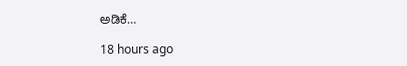ಅಡಿಕೆ…

18 hours ago